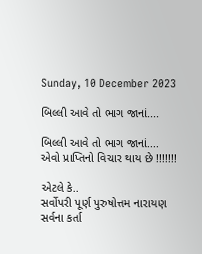Sunday, 10 December 2023

બિલ્લી આવે તો ભાગ જાનાં....

બિલ્લી આવે તો ભાગ જાનાં....
એવો પ્રાપ્તિનો વિચાર થાય છે !!!!!!!

એટલે કે..
સર્વોપરી પૂર્ણ પુરુષોત્તમ નારાયણ સર્વના કર્તા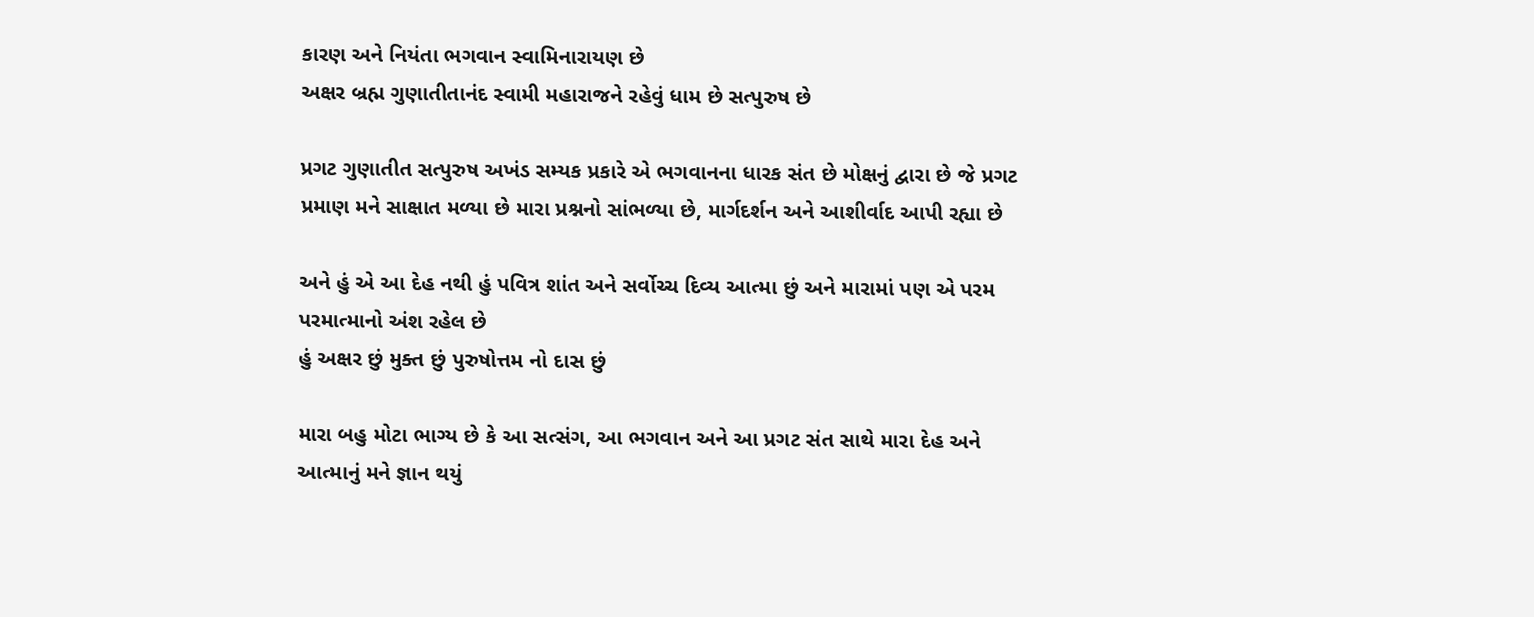કારણ અને નિયંતા ભગવાન સ્વામિનારાયણ છે
અક્ષર બ્રહ્મ ગુણાતીતાનંદ સ્વામી મહારાજને રહેવું ધામ છે સત્પુરુષ છે

પ્રગટ ગુણાતીત સત્પુરુષ અખંડ સમ્યક પ્રકારે એ ભગવાનના ધારક સંત છે મોક્ષનું દ્વારા છે જે પ્રગટ પ્રમાણ મને સાક્ષાત મળ્યા છે મારા પ્રશ્નનો સાંભળ્યા છે, માર્ગદર્શન અને આશીર્વાદ આપી રહ્યા છે

અને હું એ આ દેહ નથી હું પવિત્ર શાંત અને સર્વોચ્ચ દિવ્ય આત્મા છું અને મારામાં પણ એ પરમ પરમાત્માનો અંશ રહેલ છે
હું અક્ષર છું મુક્ત છું પુરુષોત્તમ નો દાસ છું

મારા બહુ મોટા ભાગ્ય છે કે આ સત્સંગ, આ ભગવાન અને આ પ્રગટ સંત સાથે મારા દેહ અને આત્માનું મને જ્ઞાન થયું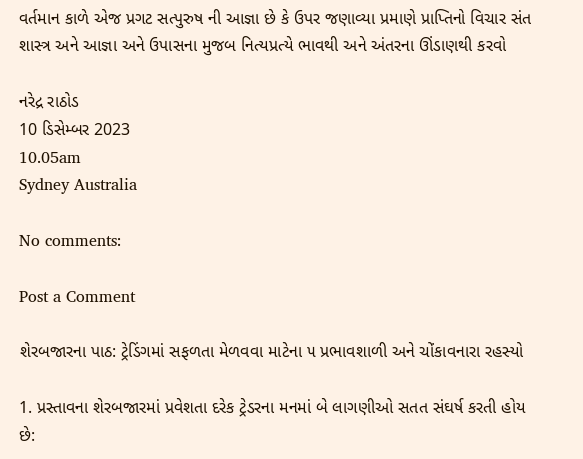વર્તમાન કાળે એજ પ્રગટ સત્પુરુષ ની આજ્ઞા છે કે ઉપર જણાવ્યા પ્રમાણે પ્રાપ્તિનો વિચાર સંત શાસ્ત્ર અને આજ્ઞા અને ઉપાસના મુજબ નિત્યપ્રત્યે ભાવથી અને અંતરના ઊંડાણથી કરવો

નરેદ્ર રાઠોડ
10 ડિસેમ્બર 2023
10.05am
Sydney Australia

No comments:

Post a Comment

શેરબજારના પાઠ: ટ્રેડિંગમાં સફળતા મેળવવા માટેના ૫ પ્રભાવશાળી અને ચોંકાવનારા રહસ્યો

1. પ્રસ્તાવના શેરબજારમાં પ્રવેશતા દરેક ટ્રેડરના મનમાં બે લાગણીઓ સતત સંઘર્ષ કરતી હોય છે: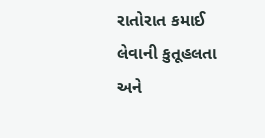રાતોરાત કમાઈ લેવાની કુતૂહલતા અને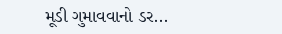મૂડી ગુમાવવાનો ડર...